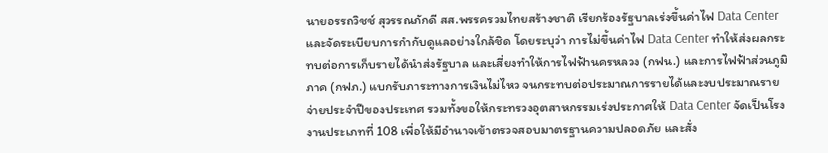นายอรรถวิชช์ สุวรรณภักดี สส.พรรครวมไทยสร้างชาติ เรียกร้องรัฐบาลเร่งขึ้นค่าไฟ Data Center และจัดระเบียบการกำกับดูแลอย่างใกล้ชิด โดยระบุว่า การไม่ขึ้นค่าไฟ Data Center ทำให้ส่งผลกระทบต่อการเก็บรายได้นำส่งรัฐบาล และเสี่ยงทำให้การไฟฟ้านครหลวง (กฟน.) และการไฟฟ้าส่วนภูมิภาค (กฟภ.) แบกรับภาระทางการเงินไม่ไหว จนกระทบต่อประมาณการรายได้และงบประมาณรายจ่ายประจำปีของประเทศ รวมทั้งขอให้กระทรวงอุตสาหกรรมเร่งประกาศให้ Data Center จัดเป็นโรงงานประเภทที่ 108 เพื่อให้มีอำนาจเข้าตรวจสอบมาตรฐานความปลอดภัย และสั่ง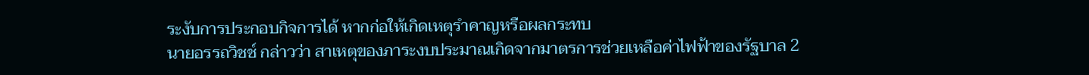ระงับการประกอบกิจการได้ หากก่อให้เกิดเหตุรำคาญหรือผลกระทบ
นายอรรถวิชช์ กล่าวว่า สาเหตุของภาระงบประมาณเกิดจากมาตรการช่วยเหลือค่าไฟฟ้าของรัฐบาล 2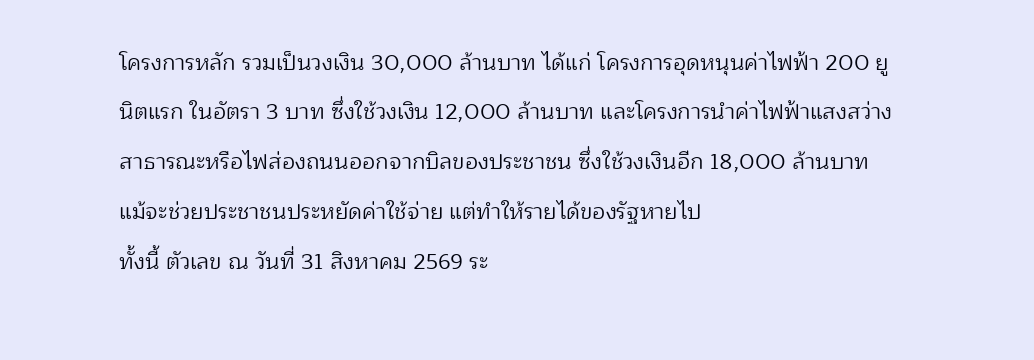โครงการหลัก รวมเป็นวงเงิน 30,000 ล้านบาท ได้แก่ โครงการอุดหนุนค่าไฟฟ้า 200 ยูนิตแรก ในอัตรา 3 บาท ซึ่งใช้วงเงิน 12,000 ล้านบาท และโครงการนำค่าไฟฟ้าแสงสว่างสาธารณะหรือไฟส่องถนนออกจากบิลของประชาชน ซึ่งใช้วงเงินอีก 18,000 ล้านบาท แม้จะช่วยประชาชนประหยัดค่าใช้จ่าย แต่ทำให้รายได้ของรัฐหายไป
ทั้งนี้ ตัวเลข ณ วันที่ 31 สิงหาคม 2569 ระ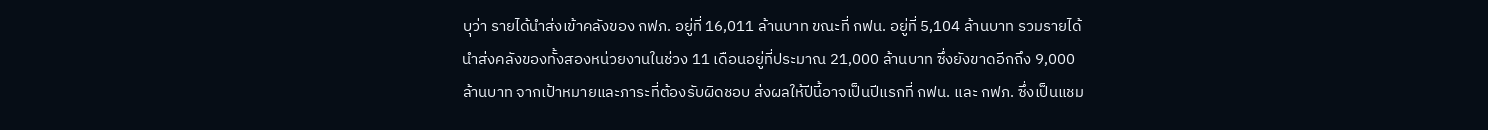บุว่า รายได้นำส่งเข้าคลังของ กฟภ. อยู่ที่ 16,011 ล้านบาท ขณะที่ กฟน. อยู่ที่ 5,104 ล้านบาท รวมรายได้นำส่งคลังของทั้งสองหน่วยงานในช่วง 11 เดือนอยู่ที่ประมาณ 21,000 ล้านบาท ซึ่งยังขาดอีกถึง 9,000 ล้านบาท จากเป้าหมายและภาระที่ต้องรับผิดชอบ ส่งผลให้ปีนี้อาจเป็นปีแรกที่ กฟน. และ กฟภ. ซึ่งเป็นแชม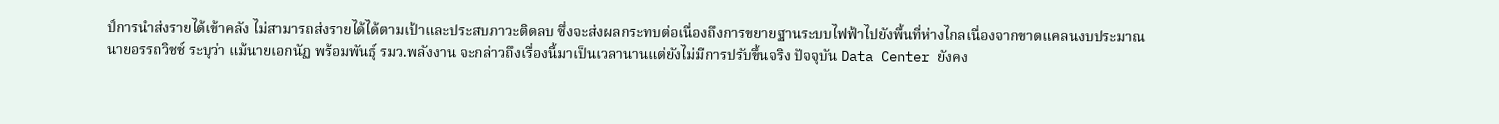ป์การนำส่งรายได้เข้าคลัง ไม่สามารถส่งรายได้ได้ตามเป้าและประสบภาวะติดลบ ซึ่งจะส่งผลกระทบต่อเนื่องถึงการขยายฐานระบบไฟฟ้าไปยังพื้นที่ห่างไกลเนื่องจากขาดแคลนงบประมาณ
นายอรรถวิชช์ ระบุว่า แม้นายเอกนัฏ พร้อมพันธุ์ รมว.พลังงาน จะกล่าวถึงเรื่องนี้มาเป็นเวลานานแต่ยังไม่มีการปรับขึ้นจริง ปัจจุบัน Data Center ยังคง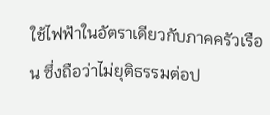ใช้ไฟฟ้าในอัตราเดียวกับภาคครัวเรือน ซึ่งถือว่าไม่ยุติธรรมต่อป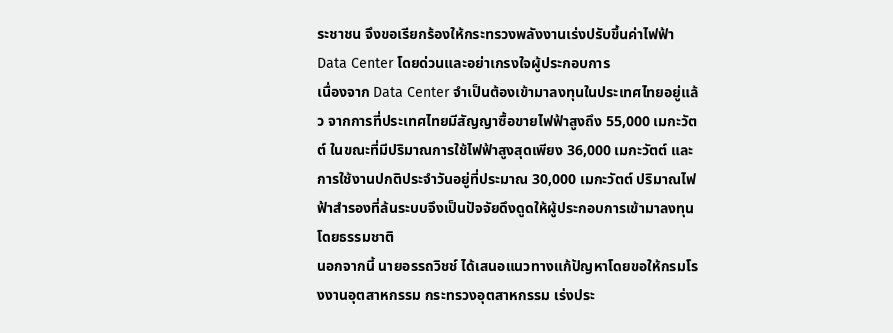ระชาชน จึงขอเรียกร้องให้กระทรวงพลังงานเร่งปรับขึ้นค่าไฟฟ้า Data Center โดยด่วนและอย่าเกรงใจผู้ประกอบการ
เนื่องจาก Data Center จำเป็นต้องเข้ามาลงทุนในประเทศไทยอยู่แล้ว จากการที่ประเทศไทยมีสัญญาซื้อขายไฟฟ้าสูงถึง 55,000 เมกะวัตต์ ในขณะที่มีปริมาณการใช้ไฟฟ้าสูงสุดเพียง 36,000 เมกะวัตต์ และการใช้งานปกติประจำวันอยู่ที่ประมาณ 30,000 เมกะวัตต์ ปริมาณไฟฟ้าสำรองที่ล้นระบบจึงเป็นปัจจัยดึงดูดให้ผู้ประกอบการเข้ามาลงทุนโดยธรรมชาติ
นอกจากนี้ นายอรรถวิชช์ ได้เสนอแนวทางแก้ปัญหาโดยขอให้กรมโรงงานอุตสาหกรรม กระทรวงอุตสาหกรรม เร่งประ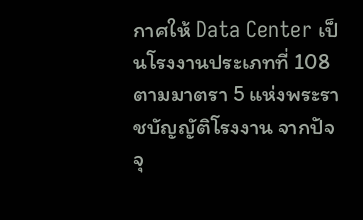กาศให้ Data Center เป็นโรงงานประเภทที่ 108 ตามมาตรา 5 แห่งพระราชบัญญัติโรงงาน จากปัจจุ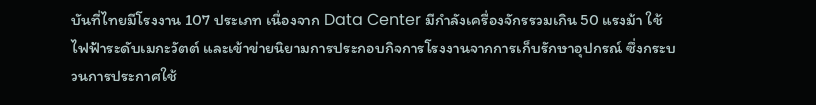บันที่ไทยมีโรงงาน 107 ประเภท เนื่องจาก Data Center มีกำลังเครื่องจักรรวมเกิน 50 แรงม้า ใช้ไฟฟ้าระดับเมกะวัตต์ และเข้าข่ายนิยามการประกอบกิจการโรงงานจากการเก็บรักษาอุปกรณ์ ซึ่งกระบวนการประกาศใช้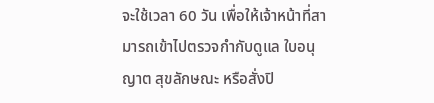จะใช้เวลา 60 วัน เพื่อให้เจ้าหน้าที่สามารถเข้าไปตรวจกำกับดูแล ใบอนุญาต สุขลักษณะ หรือสั่งปิ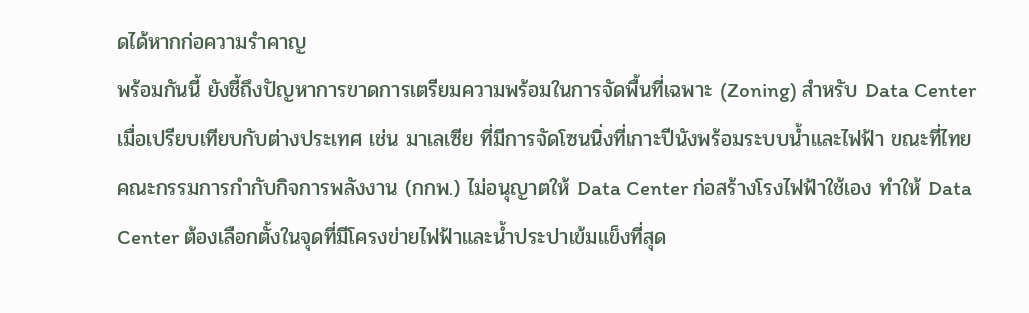ดได้หากก่อความรำคาญ
พร้อมกันนี้ ยังชี้ถึงปัญหาการขาดการเตรียมความพร้อมในการจัดพื้นที่เฉพาะ (Zoning) สำหรับ Data Center เมื่อเปรียบเทียบกับต่างประเทศ เช่น มาเลเซีย ที่มีการจัดโซนนิ่งที่เกาะปีนังพร้อมระบบน้ำและไฟฟ้า ขณะที่ไทย คณะกรรมการกำกับกิจการพลังงาน (กกพ.) ไม่อนุญาตให้ Data Center ก่อสร้างโรงไฟฟ้าใช้เอง ทำให้ Data Center ต้องเลือกตั้งในจุดที่มีโครงข่ายไฟฟ้าและน้ำประปาเข้มแข็งที่สุด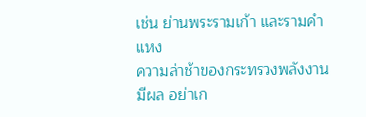เช่น ย่านพระรามเก้า และรามคำแหง
ความล่าช้าของกระทรวงพลังงานมีผล อย่าเก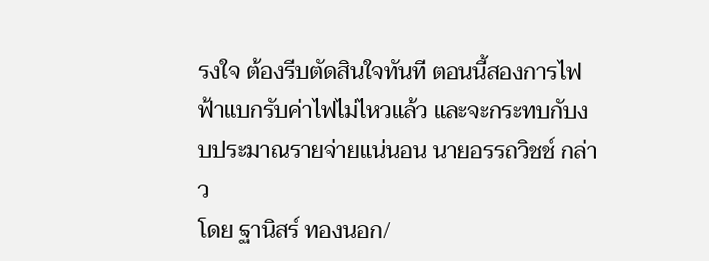รงใจ ต้องรีบตัดสินใจทันที ตอนนี้สองการไฟฟ้าแบกรับค่าไฟไม่ไหวแล้ว และจะกระทบกับงบประมาณรายจ่ายแน่นอน นายอรรถวิชช์ กล่าว
โดย ฐานิสร์ ทองนอก/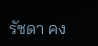รัชดา คง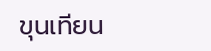ขุนเทียน